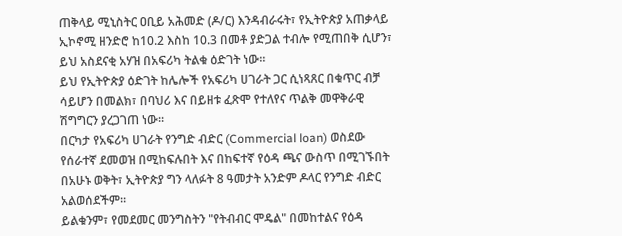ጠቅላይ ሚኒስትር ዐቢይ አሕመድ (ዶ/ር) እንዳብራሩት፣ የኢትዮጵያ አጠቃላይ ኢኮኖሚ ዘንድሮ ከ10.2 እስከ 10.3 በመቶ ያድጋል ተብሎ የሚጠበቅ ሲሆን፣ ይህ አስደናቂ አሃዝ በአፍሪካ ትልቁ ዕድገት ነው።
ይህ የኢትዮጵያ ዕድገት ከሌሎች የአፍሪካ ሀገራት ጋር ሲነጻጸር በቁጥር ብቻ ሳይሆን በመልክ፣ በባህሪ እና በይዘቱ ፈጽሞ የተለየና ጥልቅ መዋቅራዊ ሽግግርን ያረጋገጠ ነው።
በርካታ የአፍሪካ ሀገራት የንግድ ብድር (Commercial loan) ወስደው የሰራተኛ ደመወዝ በሚከፍሉበት እና በከፍተኛ የዕዳ ጫና ውስጥ በሚገኙበት በአሁኑ ወቅት፣ ኢትዮጵያ ግን ላለፉት 8 ዓመታት አንድም ዶላር የንግድ ብድር አልወሰደችም።
ይልቁንም፣ የመደመር መንግስትን "የትብብር ሞዴል" በመከተልና የዕዳ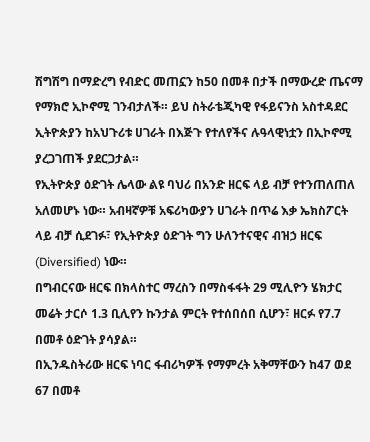ሽግሽግ በማድረግ የብድር መጠኗን ከ50 በመቶ በታች በማውረድ ጤናማ የማክሮ ኢኮኖሚ ገንብታለች። ይህ ስትራቴጂካዊ የፋይናንስ አስተዳደር ኢትዮጵያን ከአህጉሪቱ ሀገራት በእጅጉ የተለየችና ሉዓላዊነቷን በኢኮኖሚ ያረጋገጠች ያደርጋታል።
የኢትዮጵያ ዕድገት ሌላው ልዩ ባህሪ በአንድ ዘርፍ ላይ ብቻ የተንጠለጠለ አለመሆኑ ነው። አብዛኛዎቹ አፍሪካውያን ሀገራት በጥሬ እቃ ኤክስፖርት ላይ ብቻ ሲደገፉ፣ የኢትዮጵያ ዕድገት ግን ሁለንተናዊና ብዝኃ ዘርፍ (Diversified) ነው።
በግብርናው ዘርፍ በክላስተር ማረስን በማስፋፋት 29 ሚሊዮን ሄክታር መሬት ታርሶ 1.3 ቢሊየን ኩንታል ምርት የተሰበሰበ ሲሆን፣ ዘርፉ የ7.7 በመቶ ዕድገት ያሳያል።
በኢንዱስትሪው ዘርፍ ነባር ፋብሪካዎች የማምረት አቅማቸውን ከ47 ወደ 67 በመቶ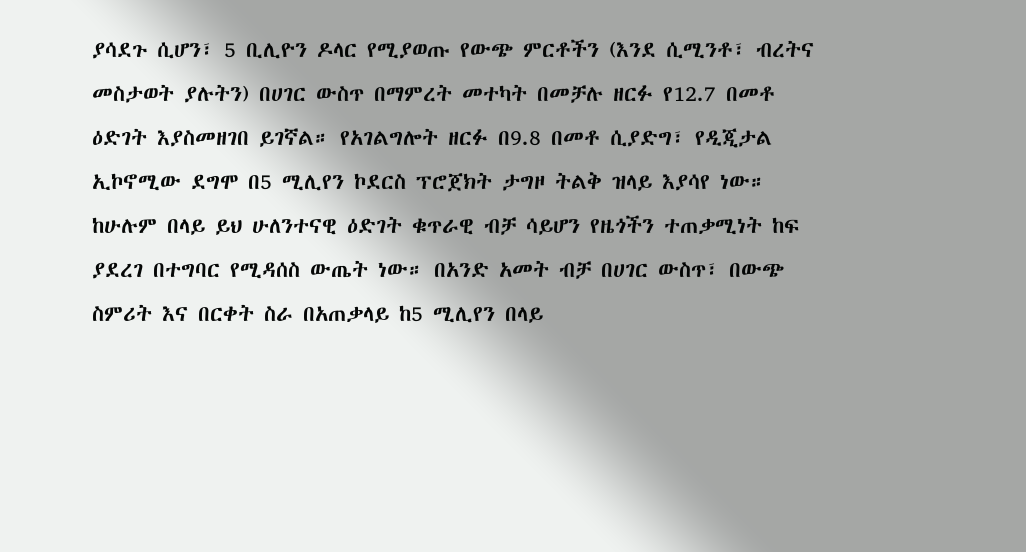ያሳደጉ ሲሆን፣ 5 ቢሊዮን ዶላር የሚያወጡ የውጭ ምርቶችን (እንደ ሲሚንቶ፣ ብረትና መስታወት ያሉትን) በሀገር ውስጥ በማምረት መተካት በመቻሉ ዘርፉ የ12.7 በመቶ ዕድገት እያስመዘገበ ይገኛል። የአገልግሎት ዘርፉ በ9.8 በመቶ ሲያድግ፣ የዲጂታል ኢኮኖሚው ደግሞ በ5 ሚሊየን ኮደርስ ፕሮጀክት ታግዞ ትልቅ ዝላይ እያሳየ ነው።
ከሁሉም በላይ ይህ ሁለንተናዊ ዕድገት ቁጥራዊ ብቻ ሳይሆን የዜጎችን ተጠቃሚነት ከፍ ያደረገ በተግባር የሚዳሰስ ውጤት ነው። በአንድ አመት ብቻ በሀገር ውስጥ፣ በውጭ ስምሪት እና በርቀት ስራ በአጠቃላይ ከ5 ሚሊየን በላይ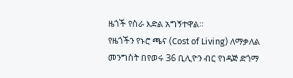ዜጎች የስራ እድል አግኝተዋል።
የዜጎችን የኑሮ ጫና (Cost of Living) ለማቃለል መንግስት በየወሩ 36 ቢሊዮን ብር የነዳጅ ድጎማ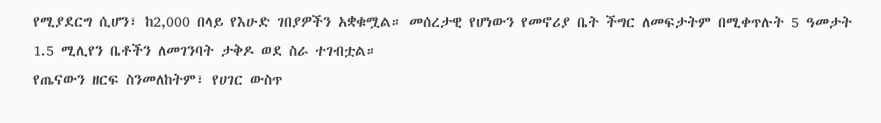የሚያደርግ ሲሆን፣ ከ2,000 በላይ የእሁድ ገበያዎችን አቋቁሟል። መሰረታዊ የሆነውን የመኖሪያ ቤት ችግር ለመፍታትም በሚቀጥሉት 5 ዓመታት 1.5 ሚሊየን ቤቶችን ለመገንባት ታቅዶ ወደ ስራ ተገብቷል።
የጤናውን ዘርፍ ስንመለከትም፣ የሀገር ውስጥ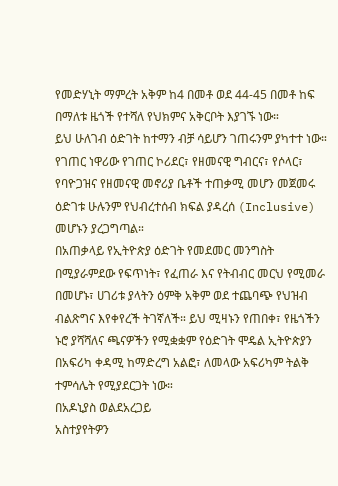የመድሃኒት ማምረት አቅም ከ4 በመቶ ወደ 44-45 በመቶ ከፍ በማለቱ ዜጎች የተሻለ የህክምና አቅርቦት እያገኙ ነው።
ይህ ሁለገብ ዕድገት ከተማን ብቻ ሳይሆን ገጠሩንም ያካተተ ነው። የገጠር ነዋሪው የገጠር ኮሪደር፣ የዘመናዊ ግብርና፣ የሶላር፣ የባዮጋዝና የዘመናዊ መኖሪያ ቤቶች ተጠቃሚ መሆን መጀመሩ ዕድገቱ ሁሉንም የህብረተሰብ ክፍል ያዳረሰ (Inclusive) መሆኑን ያረጋግጣል።
በአጠቃላይ የኢትዮጵያ ዕድገት የመደመር መንግስት በሚያራምደው የፍጥነት፣ የፈጠራ እና የትብብር መርህ የሚመራ በመሆኑ፣ ሀገሪቱ ያላትን ዕምቅ አቅም ወደ ተጨባጭ የህዝብ ብልጽግና እየቀየረች ትገኛለች። ይህ ሚዛኑን የጠበቀ፣ የዜጎችን ኑሮ ያሻሻለና ጫናዎችን የሚቋቋም የዕድገት ሞዴል ኢትዮጵያን በአፍሪካ ቀዳሚ ከማድረግ አልፎ፣ ለመላው አፍሪካም ትልቅ ተምሳሌት የሚያደርጋት ነው።
በአዶኒያስ ወልደአረጋይ
አስተያየትዎን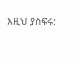እዚህ ያስፍሩ: